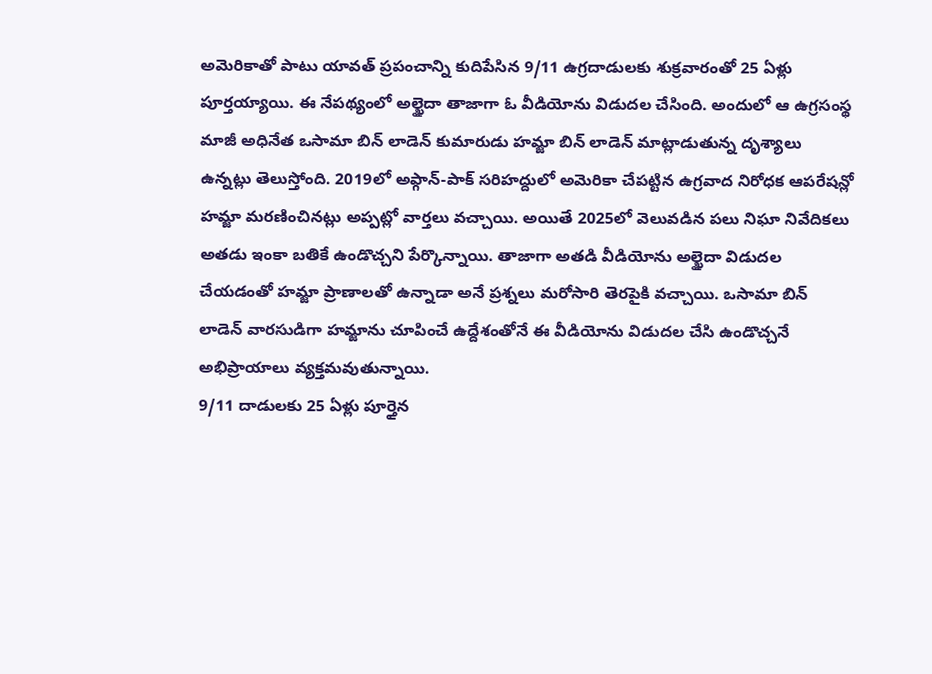అమెరికాతో పాటు యావత్ ప్రపంచాన్ని కుదిపేసిన 9/11 ఉగ్రదాడులకు శుక్రవారంతో 25 ఏళ్లు పూర్తయ్యాయి. ఈ నేపథ్యంలో అల్ఖైదా తాజాగా ఓ వీడియోను విడుదల చేసింది. అందులో ఆ ఉగ్రసంస్థ మాజీ అధినేత ఒసామా బిన్ లాడెన్ కుమారుడు హమ్జా బిన్ లాడెన్ మాట్లాడుతున్న దృశ్యాలు ఉన్నట్లు తెలుస్తోంది. 2019లో అఫ్గాన్-పాక్ సరిహద్దులో అమెరికా చేపట్టిన ఉగ్రవాద నిరోధక ఆపరేషన్లో హమ్జా మరణించినట్లు అప్పట్లో వార్తలు వచ్చాయి. అయితే 2025లో వెలువడిన పలు నిఘా నివేదికలు అతడు ఇంకా బతికే ఉండొచ్చని పేర్కొన్నాయి. తాజాగా అతడి వీడియోను అల్ఖైదా విడుదల చేయడంతో హమ్జా ప్రాణాలతో ఉన్నాడా అనే ప్రశ్నలు మరోసారి తెరపైకి వచ్చాయి. ఒసామా బిన్ లాడెన్ వారసుడిగా హమ్జాను చూపించే ఉద్దేశంతోనే ఈ వీడియోను విడుదల చేసి ఉండొచ్చనే అభిప్రాయాలు వ్యక్తమవుతున్నాయి.
9/11 దాడులకు 25 ఏళ్లు పూర్తైన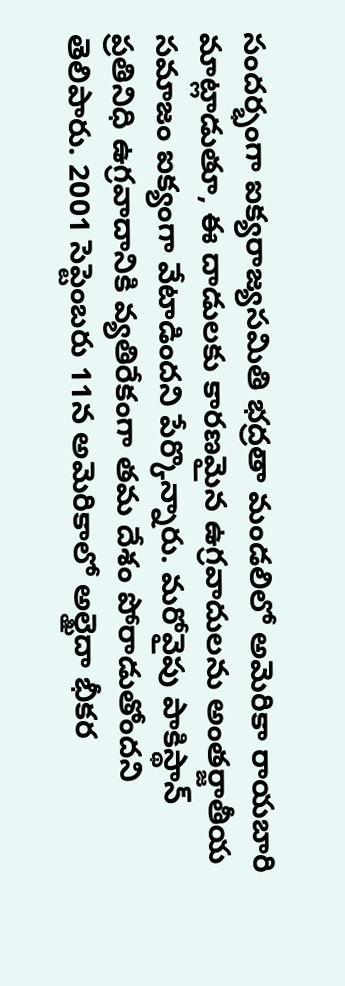సందర్భంగా ఐక్యరాజ్యసమితి భద్రతా మండలిలో అమెరికా రాయబారి మాట్లాడుతూ, ఈ దాడులకు కారణమైన ఉగ్రవాదులను అంతర్జాతీయ సమాజం ఐక్యంగా వేటాడిందని పేర్కొన్నారు. మరోవైపు పాకిస్థాన్ ప్రతినిధి ఉగ్రవాదానికి వ్యతిరేకంగా తమ దేశం పోరాడుతోందని తెలిపారు. 2001 సెప్టెంబరు 11న అమెరికాలో అల్ఖైదా భీకర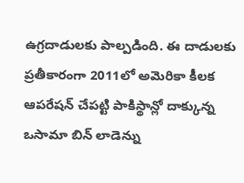ఉగ్రదాడులకు పాల్పడింది. ఈ దాడులకు ప్రతీకారంగా 2011లో అమెరికా కీలక ఆపరేషన్ చేపట్టి పాకిస్థాన్లో దాక్కున్న ఒసామా బిన్ లాడెన్ను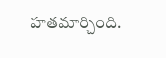హతమార్చింది.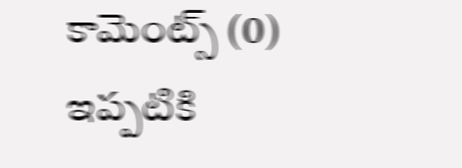కామెంట్స్ (0)
ఇప్పటికి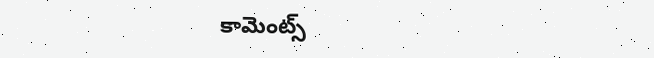కామెంట్స్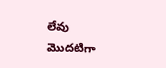లేవు
మొదటిగా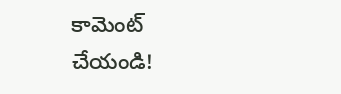కామెంట్ చేయండి!